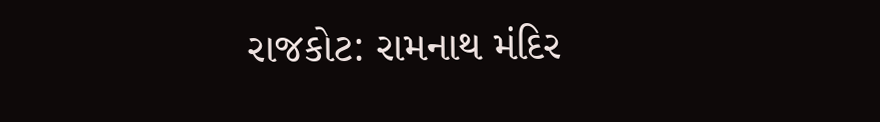રાજકોટ: રામનાથ મંદિર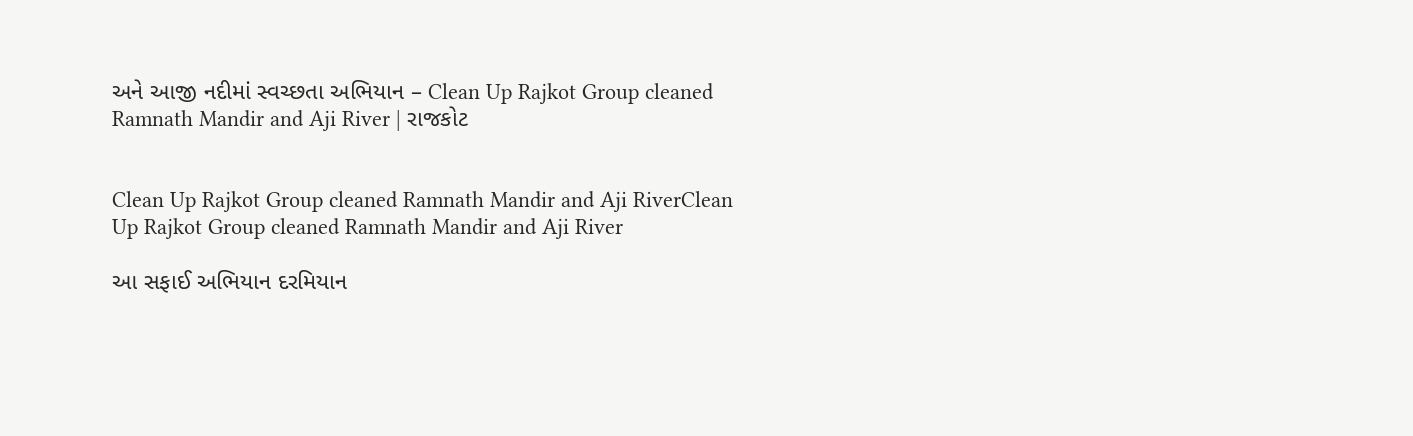અને આજી નદીમાં સ્વચ્છતા અભિયાન – Clean Up Rajkot Group cleaned Ramnath Mandir and Aji River | રાજકોટ


Clean Up Rajkot Group cleaned Ramnath Mandir and Aji RiverClean Up Rajkot Group cleaned Ramnath Mandir and Aji River

આ સફાઈ અભિયાન દરમિયાન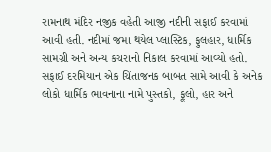રામનાથ મંદિર નજીક વહેતી આજી નદીની સફાઈ કરવામાં આવી હતી. નદીમાં જમા થયેલ પ્લાસ્ટિક, ફુલહાર, ધાર્મિક સામગ્રી અને અન્ય કચરાનો નિકાલ કરવામાં આવ્યો હતો. સફાઈ દરમિયાન એક ચિંતાજનક બાબત સામે આવી કે અનેક લોકો ધાર્મિક ભાવનાના નામે પુસ્તકો, ફૂલો, હાર અને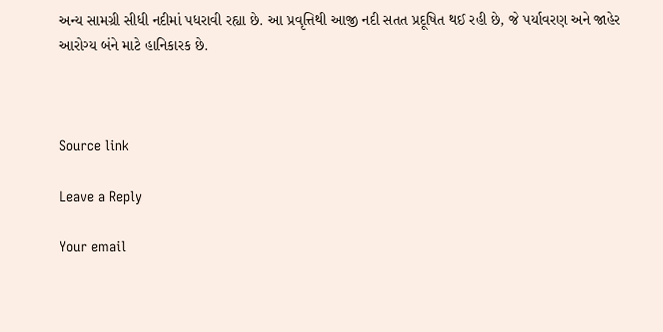અન્ય સામગ્રી સીધી નદીમાં પધરાવી રહ્યા છે. આ પ્રવૃત્તિથી આજી નદી સતત પ્રદૂષિત થઈ રહી છે, જે પર્યાવરણ અને જાહેર આરોગ્ય બંને માટે હાનિકારક છે.



Source link

Leave a Reply

Your email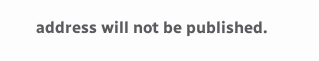address will not be published.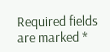Required fields are marked *